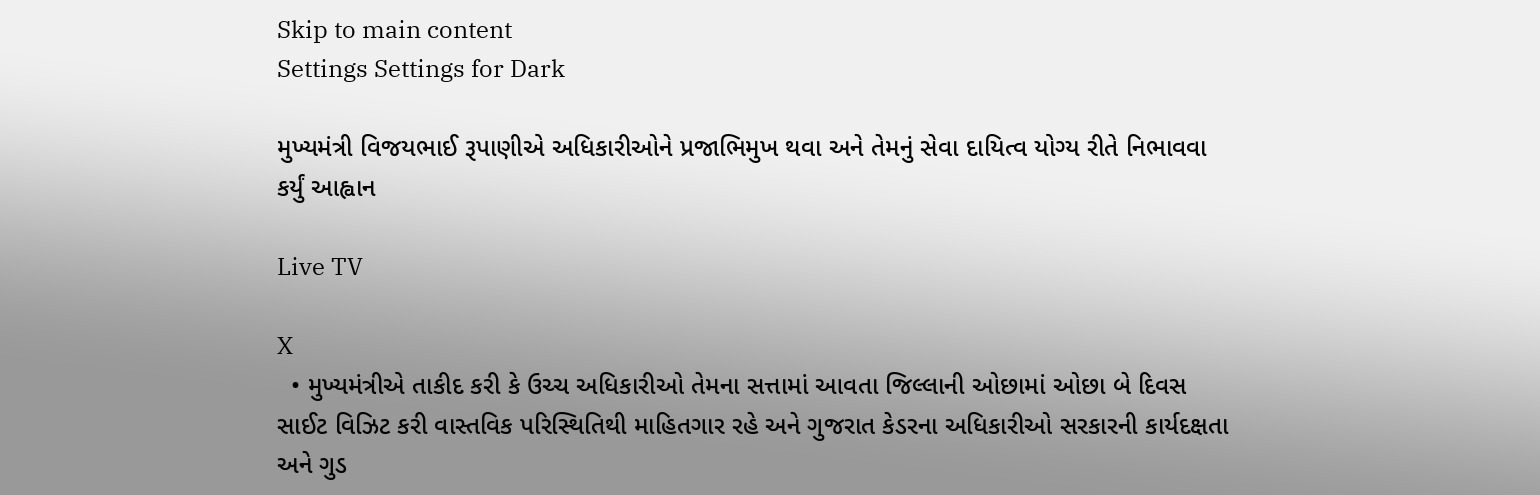Skip to main content
Settings Settings for Dark

મુખ્યમંત્રી વિજયભાઈ રૂપાણીએ અધિકારીઓને પ્રજાભિમુખ થવા અને તેમનું સેવા દાયિત્વ યોગ્ય રીતે નિભાવવા કર્યું આહ્વાન

Live TV

X
  • મુખ્યમંત્રીએ તાકીદ કરી કે ઉચ્ચ અધિકારીઓ તેમના સત્તામાં આવતા જિલ્લાની ઓછામાં ઓછા બે દિવસ સાઈટ વિઝિટ કરી વાસ્તવિક પરિસ્થિતિથી માહિતગાર રહે અને ગુજરાત કેડરના અધિકારીઓ સરકારની કાર્યદક્ષતા અને ગુડ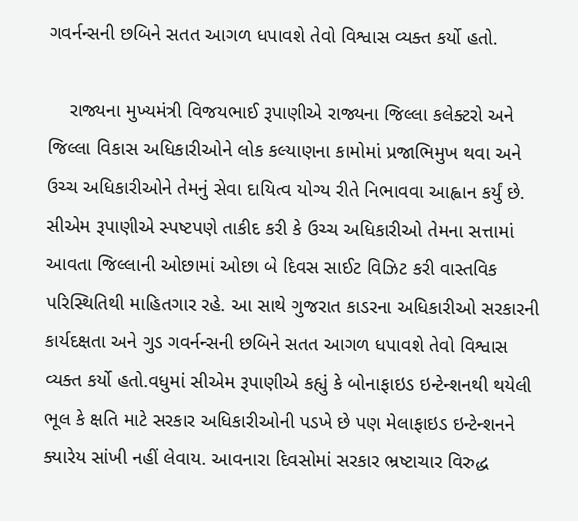ગવર્નન્સની છબિને સતત આગળ ધપાવશે તેવો વિશ્વાસ વ્યક્ત કર્યો હતો.

    રાજ્યના મુખ્યમંત્રી વિજયભાઈ રૂપાણીએ રાજ્યના જિલ્લા કલેક્ટરો અને જિલ્લા વિકાસ અધિકારીઓને લોક કલ્યાણના કામોમાં પ્રજાભિમુખ થવા અને ઉચ્ચ અધિકારીઓને તેમનું સેવા દાયિત્વ યોગ્ય રીતે નિભાવવા આહ્વાન કર્યું છે. સીએમ રૂપાણીએ સ્પષ્ટપણે તાકીદ કરી કે ઉચ્ચ અધિકારીઓ તેમના સત્તામાં આવતા જિલ્લાની ઓછામાં ઓછા બે દિવસ સાઈટ વિઝિટ કરી વાસ્તવિક પરિસ્થિતિથી માહિતગાર રહે. આ સાથે ગુજરાત કાડરના અધિકારીઓ સરકારની કાર્યદક્ષતા અને ગુડ ગવર્નન્સની છબિને સતત આગળ ધપાવશે તેવો વિશ્વાસ વ્યક્ત કર્યો હતો.વધુમાં સીએમ રૂપાણીએ કહ્યું કે બોનાફાઇડ ઇન્ટેન્શનથી થયેલી ભૂલ કે ક્ષતિ માટે સરકાર અધિકારીઓની પડખે છે પણ મેલાફાઇડ ઇન્ટેન્શનને ક્યારેય સાંખી નહીં લેવાય. આવનારા દિવસોમાં સરકાર ભ્રષ્ટાચાર વિરુદ્ધ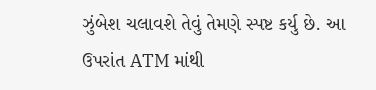ઝુંબેશ ચલાવશે તેવું તેમણે સ્પષ્ટ કર્યુ છે. આ ઉપરાંત ATM માંથી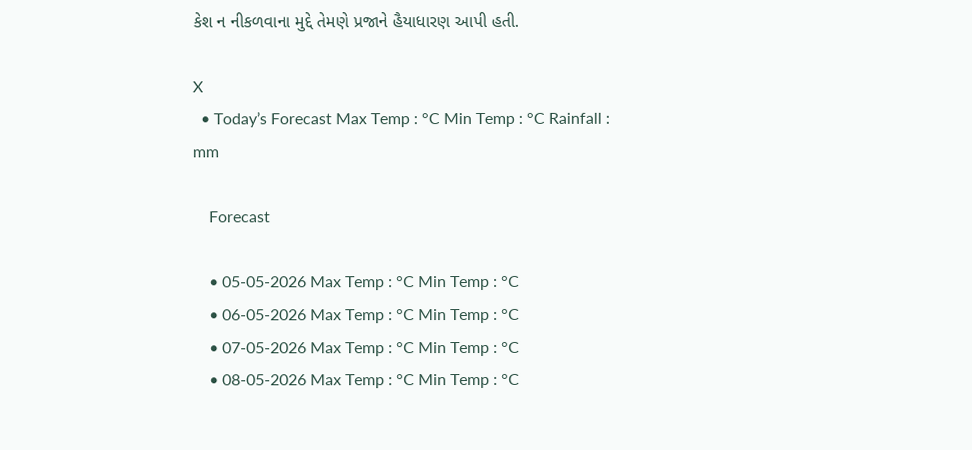કેશ ન નીકળવાના મુદ્દે તેમણે પ્રજાને હૈયાધારણ આપી હતી.

X
  • Today’s Forecast Max Temp : °C Min Temp : °C Rainfall : mm

    Forecast

    • 05-05-2026 Max Temp : °C Min Temp : °C
    • 06-05-2026 Max Temp : °C Min Temp : °C
    • 07-05-2026 Max Temp : °C Min Temp : °C
    • 08-05-2026 Max Temp : °C Min Temp : °C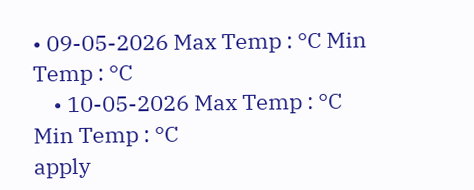• 09-05-2026 Max Temp : °C Min Temp : °C
    • 10-05-2026 Max Temp : °C Min Temp : °C
apply